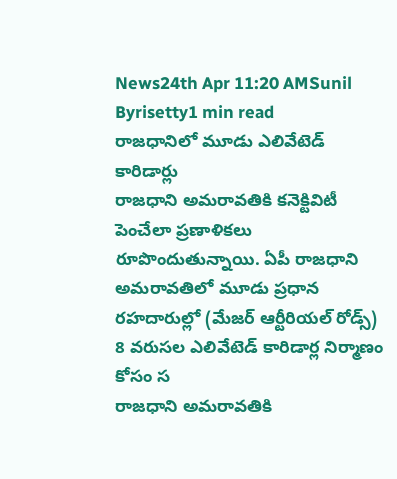News24th Apr 11:20 AMSunil Byrisetty1 min read
రాజధానిలో మూడు ఎలివేటెడ్ కారిడార్లు
రాజధాని అమరావతికి కనెక్టివిటీ పెంచేలా ప్రణాళికలు రూపొందుతున్నాయి. ఏపీ రాజధాని అమరావతిలో మూడు ప్రధాన రహదారుల్లో (మేజర్ ఆర్టీరియల్ రోడ్స్) 8 వరుసల ఎలివేటెడ్ కారిడార్ల నిర్మాణం కోసం స
రాజధాని అమరావతికి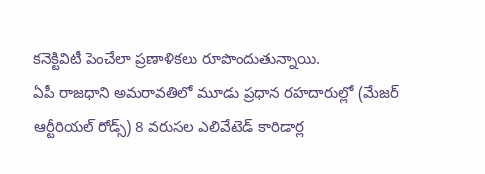కనెక్టివిటీ పెంచేలా ప్రణాళికలు రూపొందుతున్నాయి.
ఏపీ రాజధాని అమరావతిలో మూడు ప్రధాన రహదారుల్లో (మేజర్ ఆర్టీరియల్ రోడ్స్) 8 వరుసల ఎలివేటెడ్ కారిడార్ల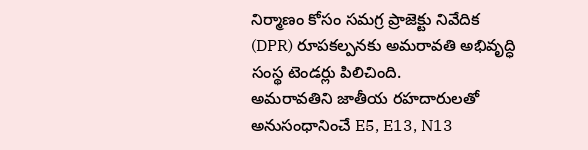నిర్మాణం కోసం సమగ్ర ప్రాజెక్టు నివేదిక (DPR) రూపకల్పనకు అమరావతి అభివృద్ధి సంస్థ టెండర్లు పిలిచింది.
అమరావతిని జాతీయ రహదారులతో అనుసంధానించే E5, E13, N13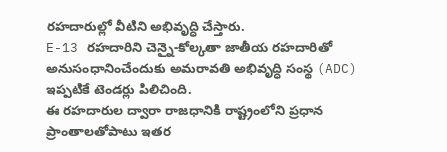రహదారుల్లో వీటిని అభివృద్ధి చేస్తారు.
E-13 రహదారిని చెన్నై-కోల్కతా జాతీయ రహదారితో అనుసంధానించేందుకు అమరావతి అభివృద్ధి సంస్థ (ADC) ఇప్పటికే టెండర్లు పిలిచింది.
ఈ రహదారుల ద్వారా రాజధానికి రాష్ట్రంలోని ప్రధాన ప్రాంతాలతోపాటు ఇతర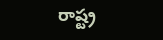రాష్ట్ర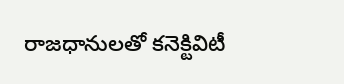రాజధానులతో కనెక్టివిటీ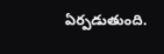ఏర్పడుతుంది.